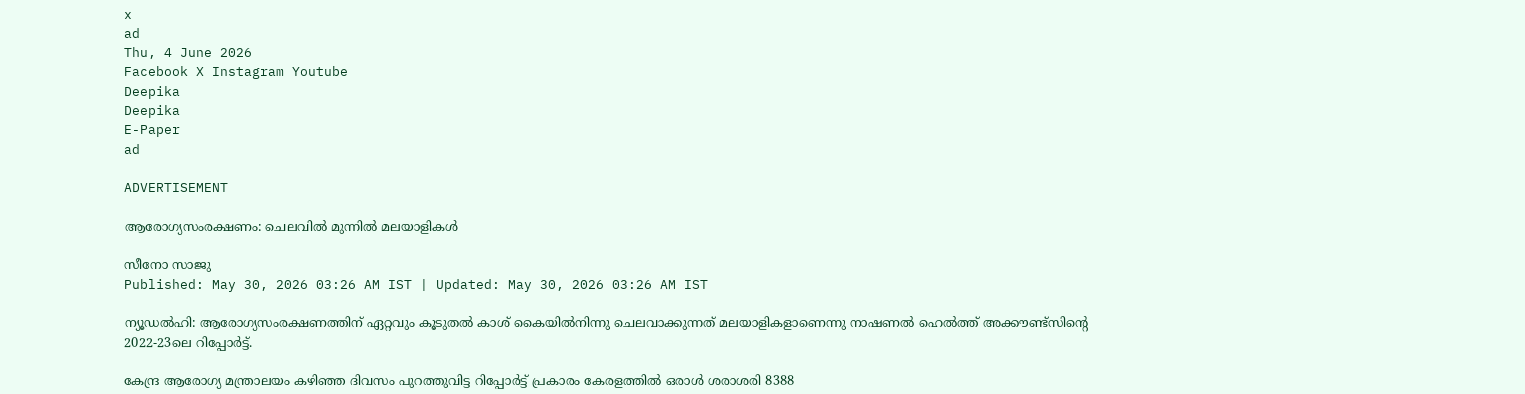x
ad
Thu, 4 June 2026
Facebook X Instagram Youtube
Deepika
Deepika
E-Paper
ad

ADVERTISEMENT

ആരോഗ്യസംരക്ഷണം: ചെലവില്‍ മുന്നില്‍ മലയാളികള്‍

സീനോ സാജു
Published: May 30, 2026 03:26 AM IST | Updated: May 30, 2026 03:26 AM IST

ന്യൂഡൽഹി: ആരോഗ്യസംരക്ഷണത്തിന് ഏറ്റവും കൂടുതൽ കാശ് കൈയിൽനിന്നു ചെലവാക്കുന്നത് മലയാളികളാണെന്നു നാഷണൽ ഹെൽത്ത് അക്കൗണ്ട്സിന്‍റെ 2022-23ലെ റിപ്പോർട്ട്.

കേന്ദ്ര ആരോഗ്യ മന്ത്രാലയം കഴിഞ്ഞ ദിവസം പുറത്തുവിട്ട റിപ്പോർട്ട് പ്രകാരം കേരളത്തിൽ ഒരാൾ ശരാശരി 8388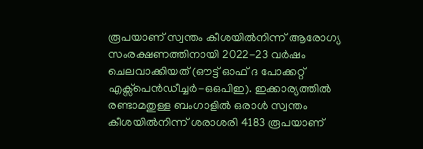രൂപയാണ് സ്വന്തം കീശയിൽനിന്ന് ആരോഗ്യ സംരക്ഷണത്തിനായി 2022-23 വർഷം ചെലവാക്കിയത് (ഔട്ട് ഓഫ് ദ പോക്കറ്റ് എക്സ്പെൻഡീച്ചർ-ഒഒപിഇ). ഇക്കാര്യത്തിൽ രണ്ടാമതുള്ള ബംഗാളിൽ ഒരാൾ സ്വന്തം കീശയിൽനിന്ന് ശരാശരി 4183 രൂപയാണ്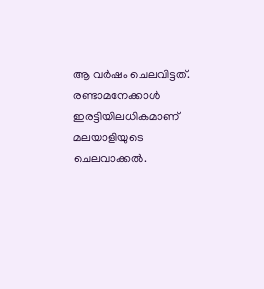ആ വർഷം ചെലവിട്ടത്. രണ്ടാമനേക്കാൾ ഇരട്ടിയിലധികമാണ് മലയാളിയുടെ ചെലവാക്കൽ.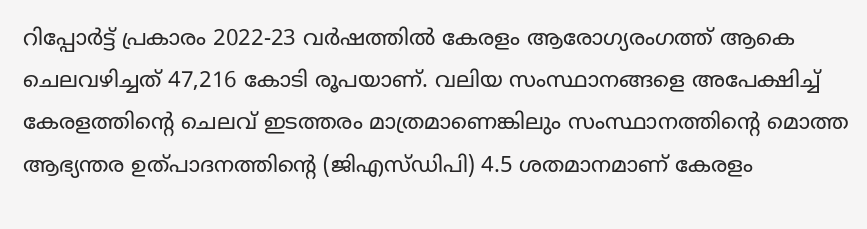റിപ്പോർട്ട് പ്രകാരം 2022-23 വർഷത്തിൽ കേരളം ആരോഗ്യരംഗത്ത് ആകെ ചെലവഴിച്ചത് 47,216 കോടി രൂപയാണ്. വലിയ സംസ്ഥാനങ്ങളെ അപേക്ഷിച്ച് കേരളത്തിന്‍റെ ചെലവ് ഇടത്തരം മാത്രമാണെങ്കിലും സംസ്ഥാനത്തിന്‍റെ മൊത്ത ആഭ്യന്തര ഉത്പാദനത്തിന്‍റെ (ജിഎസ്ഡിപി) 4.5 ശതമാനമാണ് കേരളം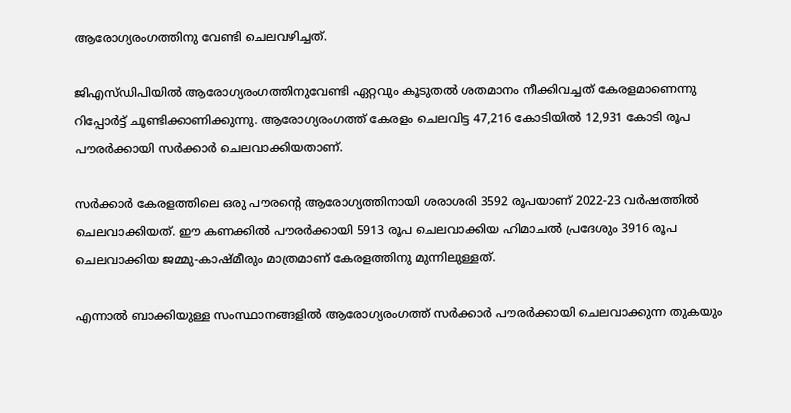ആരോഗ്യരംഗത്തിനു വേണ്ടി ചെലവഴിച്ചത്.

ജിഎസ്ഡിപിയിൽ ആരോഗ്യരംഗത്തിനുവേണ്ടി ഏറ്റവും കൂടുതൽ ശതമാനം നീക്കിവച്ചത് കേരളമാണെന്നു റിപ്പോർട്ട് ചൂണ്ടിക്കാണിക്കുന്നു. ആരോഗ്യരംഗത്ത് കേരളം ചെലവിട്ട 47,216 കോടിയിൽ 12,931 കോടി രൂപ പൗരർക്കായി സർക്കാർ ചെലവാക്കിയതാണ്.

സർക്കാർ കേരളത്തിലെ ഒരു പൗരന്‍റെ ആരോഗ്യത്തിനായി ശരാശരി 3592 രൂപയാണ് 2022-23 വർഷത്തിൽ ചെലവാക്കിയത്. ഈ കണക്കിൽ പൗരർക്കായി 5913 രൂപ ചെലവാക്കിയ ഹിമാചൽ പ്രദേശും 3916 രൂപ ചെലവാക്കിയ ജമ്മു-കാഷ്മീരും മാത്രമാണ് കേരളത്തിനു മുന്നിലുള്ളത്.

എന്നാൽ ബാക്കിയുള്ള സംസ്ഥാനങ്ങളിൽ ആരോഗ്യരംഗത്ത് സർക്കാർ പൗരർക്കായി ചെലവാക്കുന്ന തുകയും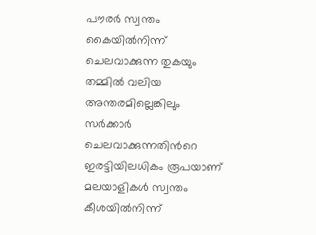പൗരർ സ്വന്തം കൈയിൽനിന്ന് ചെലവാക്കുന്ന തുകയും തമ്മിൽ വലിയ അന്തരമില്ലെങ്കിലും സർക്കാർ ചെലവാക്കുന്നതിന്‍റെ ഇരട്ടിയിലധികം രൂപയാണ് മലയാളികൾ സ്വന്തം കീശയിൽനിന്ന്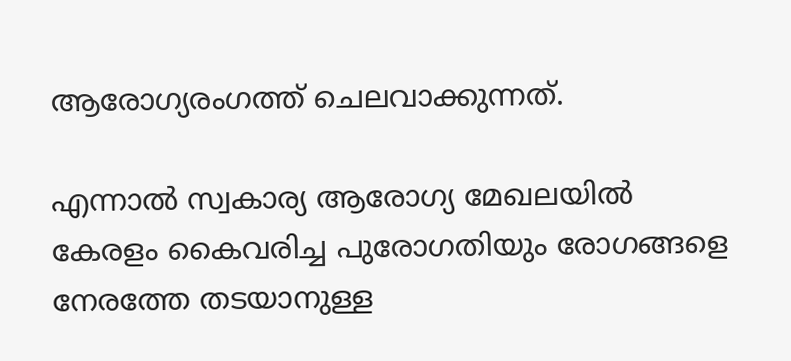ആരോഗ്യരംഗത്ത് ചെലവാക്കുന്നത്.

എന്നാൽ സ്വകാര്യ ആരോഗ്യ മേഖലയിൽ കേരളം കൈവരിച്ച പുരോഗതിയും രോഗങ്ങളെ നേരത്തേ തടയാനുള്ള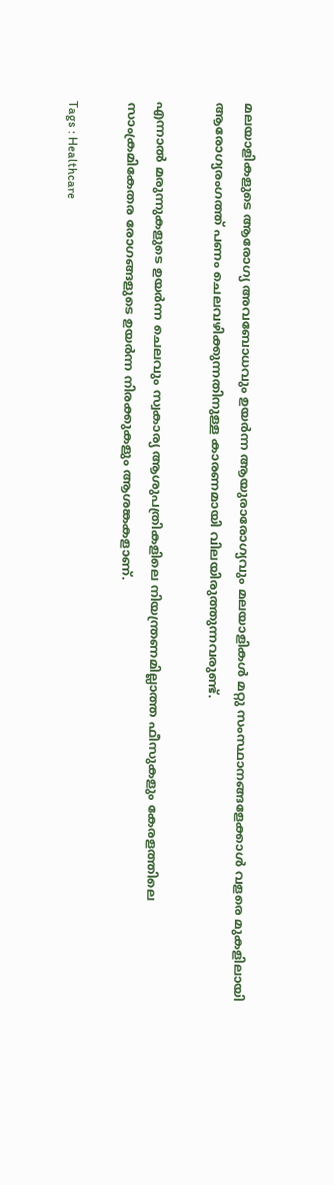മലയാളികളുടെ ആരോഗ്യ അവബോധവും ഉയർന്ന ആയുരാരോഗ്യവും മലയാളികൾ മറ്റു സംസ്ഥാനങ്ങളേക്കാൾ വളരെ മുകളിലായി ആരോഗ്യരംഗത്ത് പണം ചെലവഴിക്കുന്നതിനുള്ള കാരണമായി വിലയിരുത്തുന്നവരുണ്ട്.

എന്നാൽ മരുന്നുകളുടെ ഉയർന്ന ചെലവും സ്വകാര്യ ആശുപത്രികളിലെ നിയന്ത്രണമില്ലാത്ത ഫീസുകളും കേരളത്തിലെ സാംക്രമികേതര രോഗങ്ങളുടെ ഉയർന്ന നിരക്കുകളും ആശങ്കകളാണ്.

Tags : Healthcare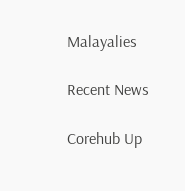Malayalies

Recent News

Corehub Up